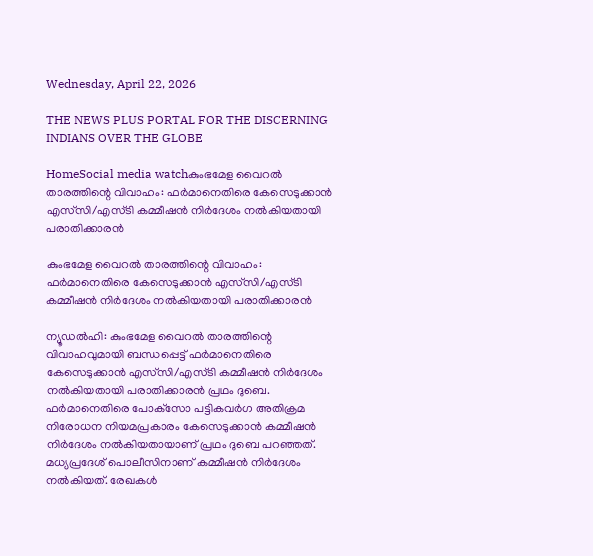Wednesday, April 22, 2026

THE NEWS PLUS PORTAL FOR THE DISCERNING INDIANS OVER THE GLOBE

HomeSocial media watchകുംഭമേള വൈറല്‍ താരത്തിന്റെ വിവാഹം: ഫര്‍മാനെതിരെ കേസെടുക്കാന്‍ എസ്‌സി/എസ്ടി കമ്മീഷന്‍ നിര്‍ദേശം നല്‍കിയതായി പരാതിക്കാരന്‍

കുംഭമേള വൈറല്‍ താരത്തിന്റെ വിവാഹം: ഫര്‍മാനെതിരെ കേസെടുക്കാന്‍ എസ്‌സി/എസ്ടി കമ്മീഷന്‍ നിര്‍ദേശം നല്‍കിയതായി പരാതിക്കാരന്‍

ന്യൂഡല്‍ഹി: കുംഭമേള വൈറല്‍ താരത്തിന്റെ വിവാഹവുമായി ബന്ധപ്പെട്ട് ഫര്‍മാനെതിരെ കേസെടുക്കാന്‍ എസ്‌സി/എസ്ടി കമ്മീഷന്‍ നിര്‍ദേശം നല്‍കിയതായി പരാതിക്കാരന്‍ പ്രഥം ദുബെ. ഫര്‍മാനെതിരെ പോക്‌സോ പട്ടികവര്‍ഗ അതിക്രമ നിരോധന നിയമപ്രകാരം കേസെടുക്കാന്‍ കമ്മീഷന്‍ നിര്‍ദേശം നല്‍കിയതായാണ് പ്രഥം ദുബെ പറഞ്ഞത്. മധ്യപ്രദേശ് പൊലീസിനാണ് കമ്മീഷന്‍ നിര്‍ദേശം നല്‍കിയത്. രേഖകള്‍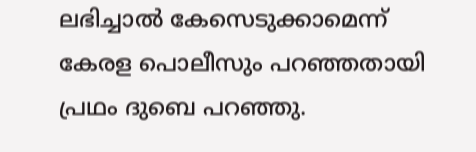ലഭിച്ചാല്‍ കേസെടുക്കാമെന്ന് കേരള പൊലീസും പറഞ്ഞതായി പ്രഥം ദുബെ പറഞ്ഞു.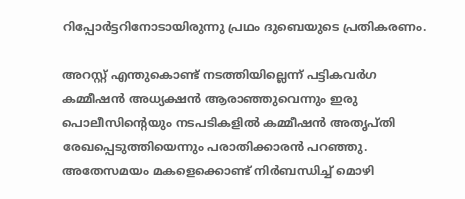റിപ്പോര്‍ട്ടറിനോടായിരുന്നു പ്രഥം ദുബെയുടെ പ്രതികരണം.

അറസ്റ്റ് എന്തുകൊണ്ട് നടത്തിയില്ലെന്ന് പട്ടികവര്‍ഗ കമ്മീഷന്‍ അധ്യക്ഷന്‍ ആരാഞ്ഞുവെന്നും ഇരു പൊലീസിന്റെയും നടപടികളില്‍ കമ്മീഷന്‍ അതൃപ്തി രേഖപ്പെടുത്തിയെന്നും പരാതിക്കാരന്‍ പറഞ്ഞു. അതേസമയം മകളെക്കൊണ്ട് നിര്‍ബന്ധിച്ച് മൊഴി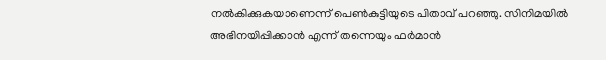നല്‍കിക്കുകയാണെന്ന് പെണ്‍കുട്ടിയുടെ പിതാവ് പറഞ്ഞു. സിനിമയില്‍ അഭിനയിപ്പിക്കാന്‍ എന്ന് തന്നെയും ഫര്‍മാന്‍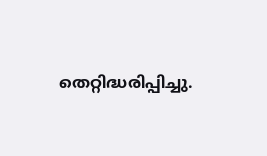തെറ്റിദ്ധരിപ്പിച്ചു.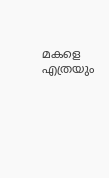മകളെ എത്രയും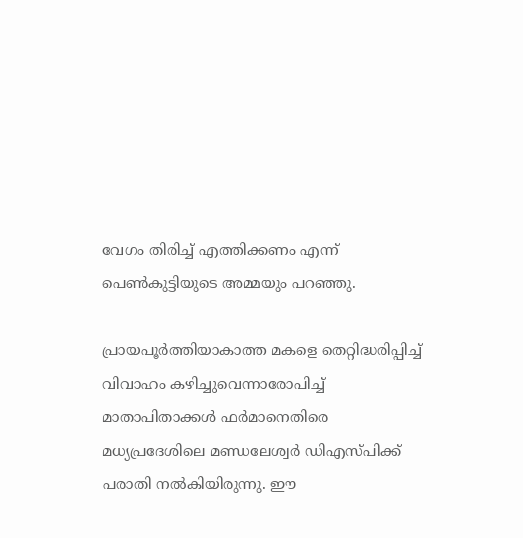വേഗം തിരിച്ച് എത്തിക്കണം എന്ന് പെണ്‍കുട്ടിയുടെ അമ്മയും പറഞ്ഞു.

പ്രായപൂര്‍ത്തിയാകാത്ത മകളെ തെറ്റിദ്ധരിപ്പിച്ച് വിവാഹം കഴിച്ചുവെന്നാരോപിച്ച് മാതാപിതാക്കള്‍ ഫര്‍മാനെതിരെ മധ്യപ്രദേശിലെ മണ്ഡലേശ്വര്‍ ഡിഎസ്പിക്ക് പരാതി നല്‍കിയിരുന്നു. ഈ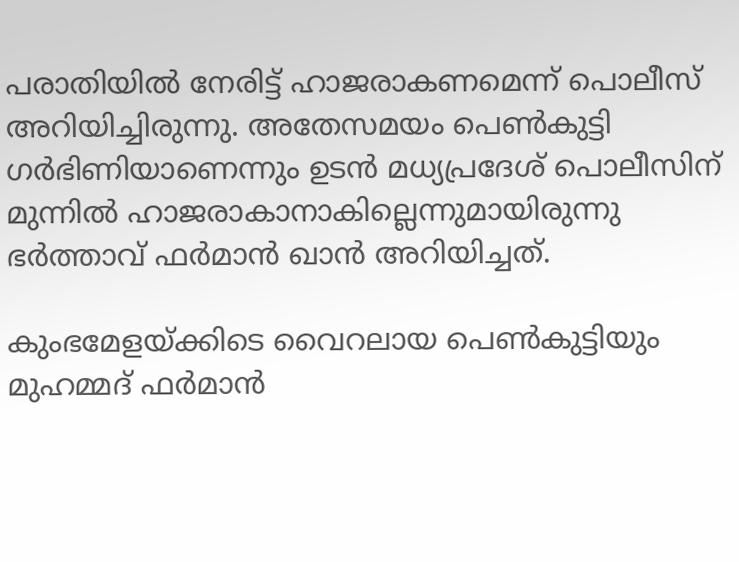പരാതിയില്‍ നേരിട്ട് ഹാജരാകണമെന്ന് പൊലീസ് അറിയിച്ചിരുന്നു. അതേസമയം പെണ്‍കുട്ടി ഗര്‍ഭിണിയാണെന്നും ഉടന്‍ മധ്യപ്രദേശ് പൊലീസിന് മുന്നില്‍ ഹാജരാകാനാകില്ലെന്നുമായിരുന്നു ഭര്‍ത്താവ് ഫര്‍മാന്‍ ഖാന്‍ അറിയിച്ചത്.

കുംഭമേളയ്ക്കിടെ വൈറലായ പെണ്‍കുട്ടിയും മുഹമ്മദ് ഫര്‍മാന്‍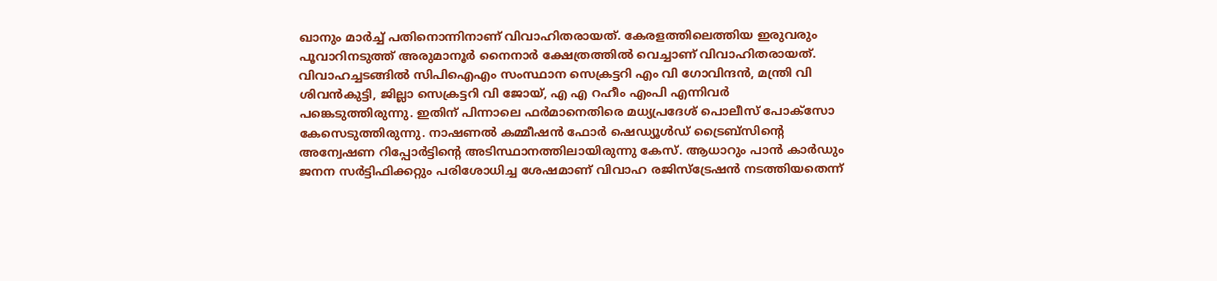ഖാനും മാര്‍ച്ച് പതിനൊന്നിനാണ് വിവാഹിതരായത്. കേരളത്തിലെത്തിയ ഇരുവരും പൂവാറിനടുത്ത് അരുമാനൂര്‍ നൈനാര്‍ ക്ഷേത്രത്തില്‍ വെച്ചാണ് വിവാഹിതരായത്. വിവാഹച്ചടങ്ങില്‍ സിപിഐഎം സംസ്ഥാന സെക്രട്ടറി എം വി ഗോവിന്ദന്‍, മന്ത്രി വി ശിവന്‍കുട്ടി, ജില്ലാ സെക്രട്ടറി വി ജോയ്, എ എ റഹീം എംപി എന്നിവര്‍ പങ്കെടുത്തിരുന്നു. ഇതിന് പിന്നാലെ ഫര്‍മാനെതിരെ മധ്യപ്രദേശ് പൊലീസ് പോക്‌സോ കേസെടുത്തിരുന്നു. നാഷണല്‍ കമ്മീഷന്‍ ഫോര്‍ ഷെഡ്യൂള്‍ഡ് ട്രൈബ്‌സിന്റെ അന്വേഷണ റിപ്പോര്‍ട്ടിന്റെ അടിസ്ഥാനത്തിലായിരുന്നു കേസ്. ആധാറും പാന്‍ കാര്‍ഡും ജനന സര്‍ട്ടിഫിക്കറ്റും പരിശോധിച്ച ശേഷമാണ് വിവാഹ രജിസ്‌ട്രേഷന്‍ നടത്തിയതെന്ന്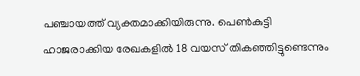പഞ്ചായത്ത് വ്യക്തമാക്കിയിരുന്നു. പെണ്‍കുട്ടി ഹാജരാക്കിയ രേഖകളില്‍ 18 വയസ് തികഞ്ഞിട്ടുണ്ടെന്നും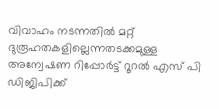വിവാഹം നടന്നതില്‍ മറ്റ് ദുരൂഹതകളില്ലെന്നതടക്കമുള്ള അന്വേഷണ റിപ്പോര്‍ട്ട് റൂറല്‍ എസ് പി ഡിജിപിക്ക്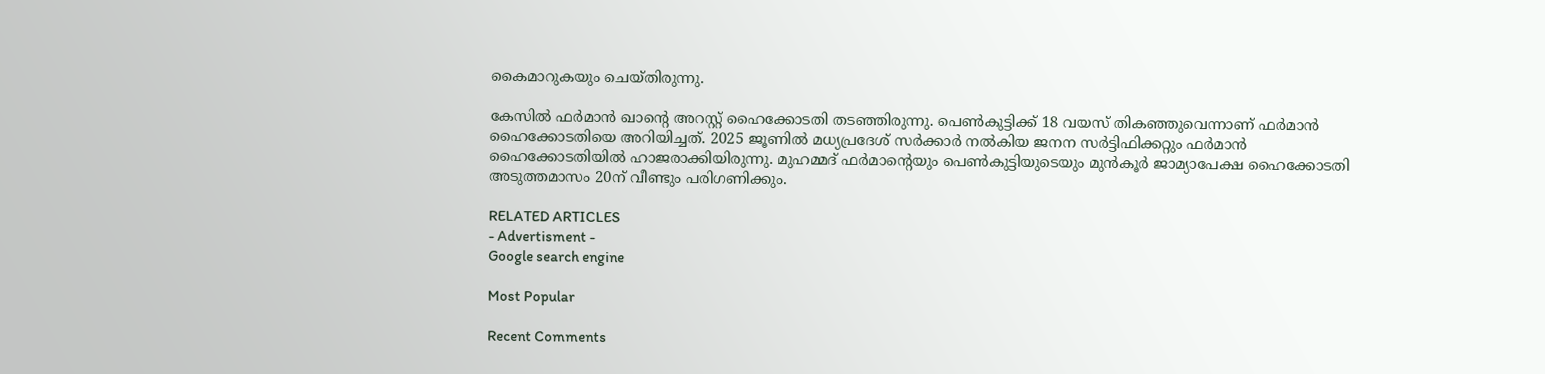കൈമാറുകയും ചെയ്തിരുന്നു.

കേസില്‍ ഫര്‍മാന്‍ ഖാന്റെ അറസ്റ്റ് ഹൈക്കോടതി തടഞ്ഞിരുന്നു. പെണ്‍കുട്ടിക്ക് 18 വയസ് തികഞ്ഞുവെന്നാണ് ഫര്‍മാന്‍ ഹൈക്കോടതിയെ അറിയിച്ചത്. 2025 ജൂണില്‍ മധ്യപ്രദേശ് സര്‍ക്കാര്‍ നല്‍കിയ ജനന സര്‍ട്ടിഫിക്കറ്റും ഫര്‍മാന്‍ ഹൈക്കോടതിയില്‍ ഹാജരാക്കിയിരുന്നു. മുഹമ്മദ് ഫര്‍മാന്റെയും പെണ്‍കുട്ടിയുടെയും മുന്‍കൂര്‍ ജാമ്യാപേക്ഷ ഹൈക്കോടതി അടുത്തമാസം 20ന് വീണ്ടും പരിഗണിക്കും.

RELATED ARTICLES
- Advertisment -
Google search engine

Most Popular

Recent Comments